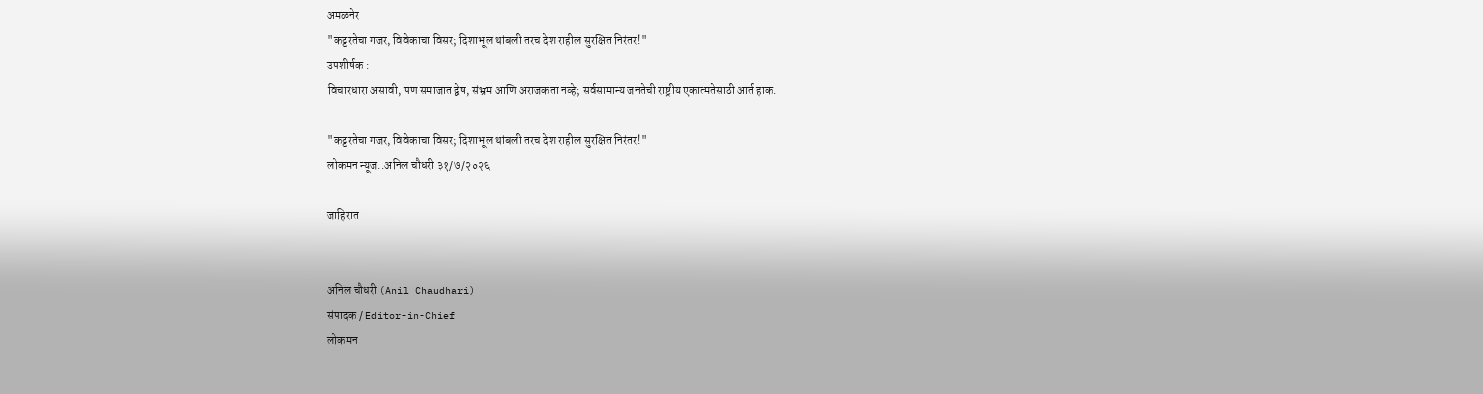अमळनेर
"कट्टरतेचा गजर, विवेकाचा विसर; दिशाभूल थांबली तरच देश राहील सुरक्षित निरंतर!"
उपशीर्षक :
विचारधारा असावी, पण समाजात द्वेष, संभ्रम आणि अराजकता नव्हे; सर्वसामान्य जनतेची राष्ट्रीय एकात्मतेसाठी आर्त हाक.

"कट्टरतेचा गजर, विवेकाचा विसर; दिशाभूल थांबली तरच देश राहील सुरक्षित निरंतर!"
लोकमन न्यूज..अनिल चौधरी ३१/७/२०२६

जाहिरात


अनिल चौधरी (Anil Chaudhari)
संपादक / Editor-in-Chief
लोकमन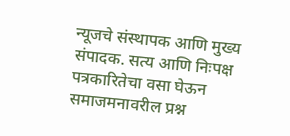न्यूजचे संस्थापक आणि मुख्य संपादक. सत्य आणि निःपक्ष पत्रकारितेचा वसा घेऊन समाजमनावरील प्रश्न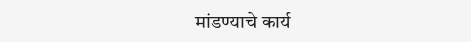मांडण्याचे कार्य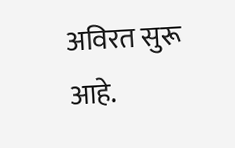अविरत सुरू आहे.